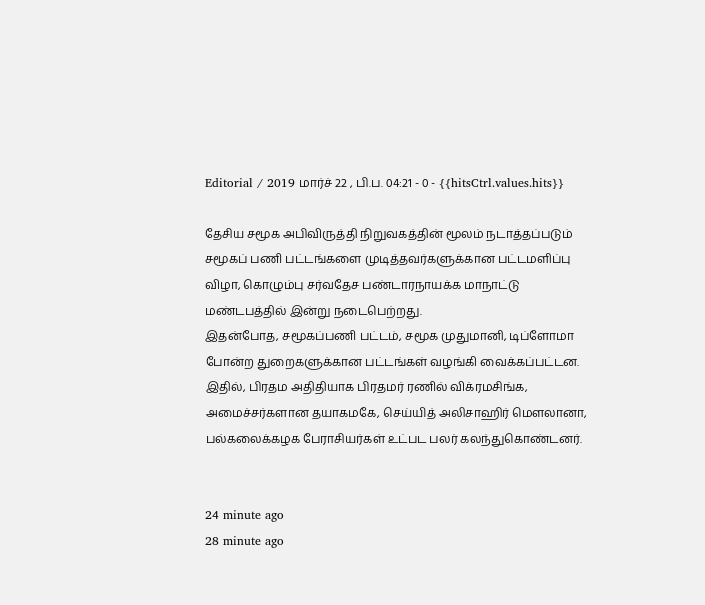Editorial / 2019 மார்ச் 22 , பி.ப. 04:21 - 0 - {{hitsCtrl.values.hits}}

தேசிய சமூக அபிவிருத்தி நிறுவகத்தின் மூலம் நடாத்தப்படும் சமூகப் பணி பட்டங்களை முடித்தவர்களுக்கான பட்டமளிப்பு விழா, கொழும்பு சர்வதேச பண்டாரநாயக்க மாநாட்டு மண்டபத்தில் இன்று நடைபெற்றது.
இதன்போத, சமூகப்பணி பட்டம், சமூக முதுமானி, டிப்ளோமா போன்ற துறைகளுக்கான பட்டங்கள் வழங்கி வைக்கப்பட்டன.
இதில், பிரதம அதிதியாக பிரதமர் ரணில் விக்ரமசிங்க, அமைச்சர்களான தயாகமகே, செய்யித் அலிசாஹிர் மௌலானா, பல்கலைக்கழக பேராசியர்கள் உட்பட பலர் கலந்துகொண்டனர்.


24 minute ago
28 minute ago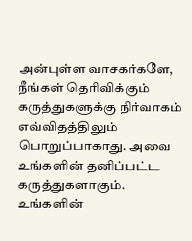அன்புள்ள வாசகர்களே,
நீங்கள் தெரிவிக்கும் கருத்துகளுக்கு நிர்வாகம் எவ்விதத்திலும் பொறுப்பாகாது. அவை உங்களின் தனிப்பட்ட கருத்துகளாகும். உங்களின்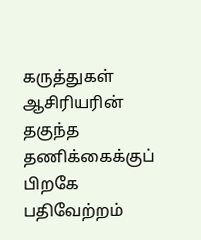கருத்துகள் ஆசிரியரின் தகுந்த தணிக்கைக்குப் பிறகே பதிவேற்றம்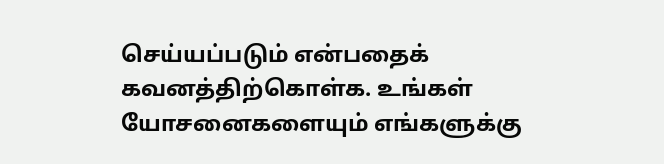செய்யப்படும் என்பதைக் கவனத்திற்கொள்க. உங்கள் யோசனைகளையும் எங்களுக்கு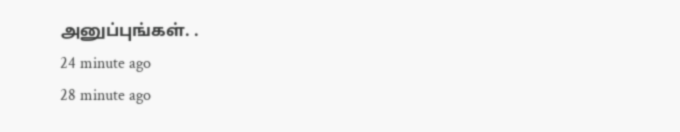அனுப்புங்கள். .
24 minute ago
28 minute ago